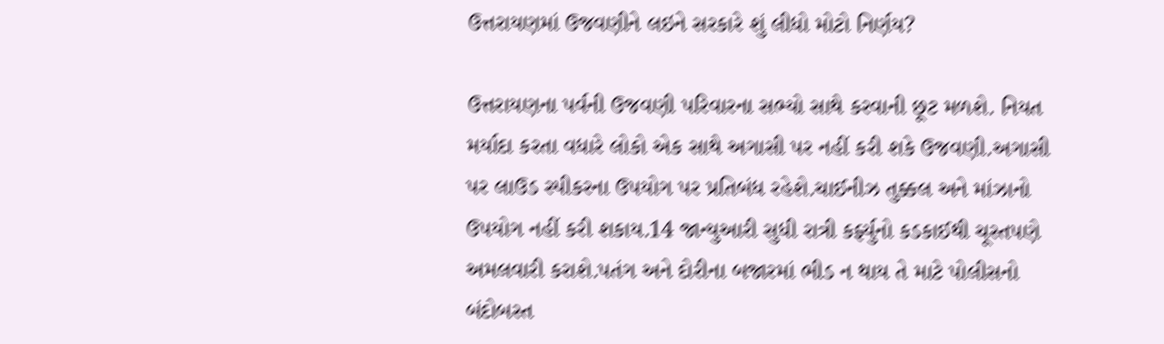ઉત્તરાયણમાં ઉજવણીને લઇને સરકારે શું લીધો મોટો નિર્ણય?

ઉત્તરાયણના પર્વની ઉજવણી પરિવારના સભ્યો સાથે કરવાની છૂટ મળશે. નિયત મર્યાદા કરતા વધારે લોકો એક સાથે અગાસી પર નહીં કરી શકે ઉજવણી.અગાસી પર લાઉડ સ્પીકરના ઉપયોગ પર પ્રતિબંધ રહેશે.ચાઈનીઝ તુક્કલ અને માંઝાનો ઉપયોગ નહીં કરી શકાય.14 જાન્યુઆરી સુધી રાત્રી કર્ફ્યુનો કડકાઈથી ચૂસ્તપણે અમલવારી કરાશે.પતંગ અને દોરીના બજારમાં ભીડ ન થાય તે માટે પોલીસનો બંદોબસ્ત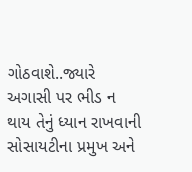ગોઠવાશે..જ્યારે અગાસી પર ભીડ ન થાય તેનું ધ્યાન રાખવાની સોસાયટીના પ્રમુખ અને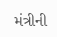મંત્રીની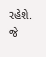રહેશે. જે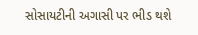સોસાયટીની અગાસી પર ભીડ થશે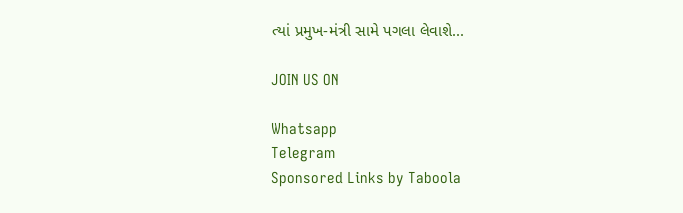ત્યાં પ્રમુખ-મંત્રી સામે પગલા લેવાશે...

JOIN US ON

Whatsapp
Telegram
Sponsored Links by Taboola